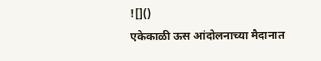![]()
एकेकाळी ऊस आंदोलनाच्या मैदानात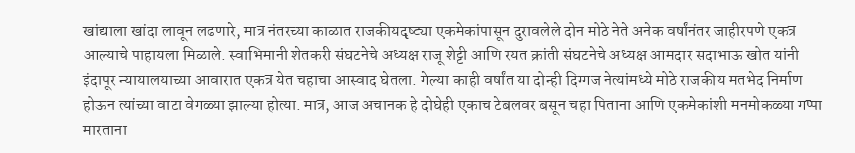खांद्याला खांदा लावून लढणारे, मात्र नंतरच्या काळात राजकीयदृष्ट्या एकमेकांपासून दुरावलेले दोन मोठे नेते अनेक वर्षांनंतर जाहीरपणे एकत्र आल्याचे पाहायला मिळाले. स्वाभिमानी शेतकरी संघटनेचे अध्यक्ष राजू शेट्टी आणि रयत क्रांती संघटनेचे अध्यक्ष आमदार सदाभाऊ खोत यांनी इंदापूर न्यायालयाच्या आवारात एकत्र येत चहाचा आस्वाद घेतला. गेल्या काही वर्षांत या दोन्ही दिग्गज नेत्यांमध्ये मोठे राजकीय मतभेद निर्माण होऊन त्यांच्या वाटा वेगळ्या झाल्या होत्या. मात्र, आज अचानक हे दोघेही एकाच टेबलवर बसून चहा पिताना आणि एकमेकांशी मनमोकळ्या गप्पा मारताना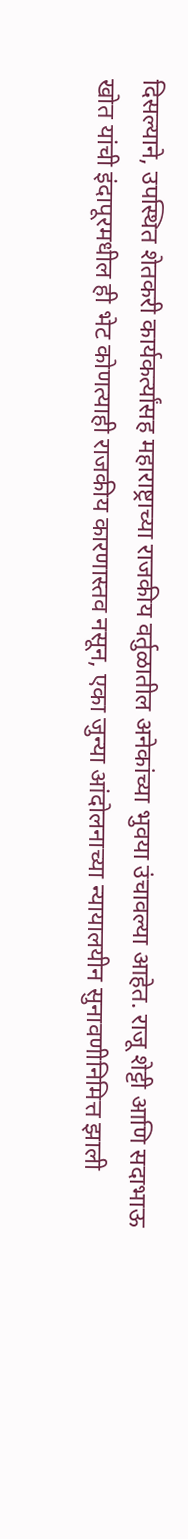दिसल्याने, उपस्थित शेतकरी कार्यकर्त्यांसह महाराष्ट्राच्या राजकीय वर्तुळातील अनेकांच्या भुवया उंचावल्या आहेत. राजू शेट्टी आणि सदाभाऊ खोत यांची इंदापूरमधील ही भेट कोणत्याही राजकीय कारणास्तव नसून, एका जुन्या आंदोलनाच्या न्यायालयीन सुनावणीनिमित्त झाली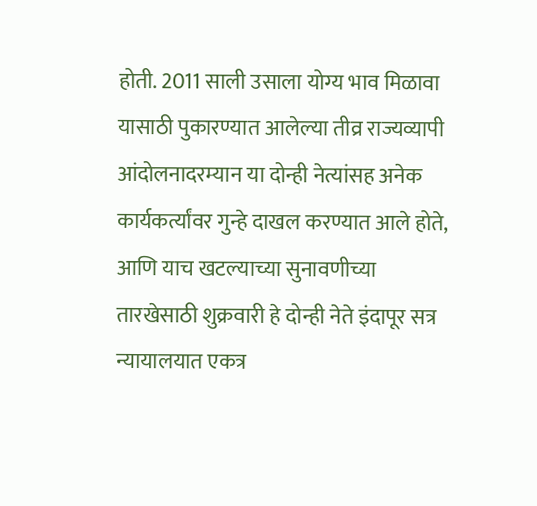होती. 2011 साली उसाला योग्य भाव मिळावा यासाठी पुकारण्यात आलेल्या तीव्र राज्यव्यापी आंदोलनादरम्यान या दोन्ही नेत्यांसह अनेक कार्यकर्त्यांवर गुन्हे दाखल करण्यात आले होते, आणि याच खटल्याच्या सुनावणीच्या तारखेसाठी शुक्रवारी हे दोन्ही नेते इंदापूर सत्र न्यायालयात एकत्र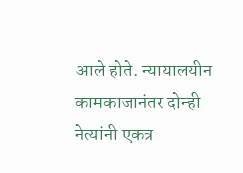आले होते. न्यायालयीन कामकाजानंतर दोन्ही नेत्यांनी एकत्र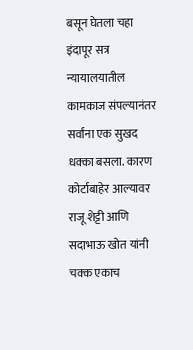बसून घेतला चहा इंदापूर सत्र न्यायालयातील कामकाज संपल्यानंतर सर्वांना एक सुखद धक्का बसला. कारण कोर्टाबाहेर आल्यावर राजू शेट्टी आणि सदाभाऊ खोत यांनी चक्क एकाच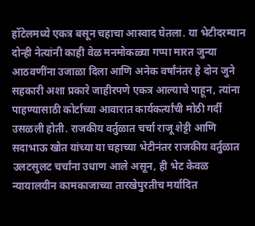हॉटेलमध्ये एकत्र बसून चहाचा आस्वाद घेतला. या भेटीदरम्यान दोन्ही नेत्यांनी काही वेळ मनमोकळ्या गप्पा मारत जुन्या आठवणींना उजाळा दिला आणि अनेक वर्षांनंतर हे दोन जुने सहकारी अशा प्रकारे जाहीरपणे एकत्र आल्याचे पाहून, त्यांना पाहण्यासाठी कोर्टाच्या आवारात कार्यकर्त्यांची मोठी गर्दी उसळली होती. राजकीय वर्तुळात चर्चा राजू शेट्टी आणि सदाभाऊ खोत यांच्या या चहाच्या भेटीनंतर राजकीय वर्तुळात उलटसुलट चर्चांना उधाण आले असून, ही भेट केवळ न्यायालयीन कामकाजाच्या तारखेपुरतीच मर्यादित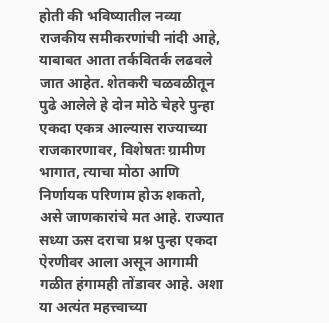होती की भविष्यातील नव्या राजकीय समीकरणांची नांदी आहे, याबाबत आता तर्कवितर्क लढवले जात आहेत. शेतकरी चळवळीतून पुढे आलेले हे दोन मोठे चेहरे पुन्हा एकदा एकत्र आल्यास राज्याच्या राजकारणावर, विशेषतः ग्रामीण भागात, त्याचा मोठा आणि निर्णायक परिणाम होऊ शकतो, असे जाणकारांचे मत आहे. राज्यात सध्या ऊस दराचा प्रश्न पुन्हा एकदा ऐरणीवर आला असून आगामी गळीत हंगामही तोंडावर आहे. अशा या अत्यंत महत्त्वाच्या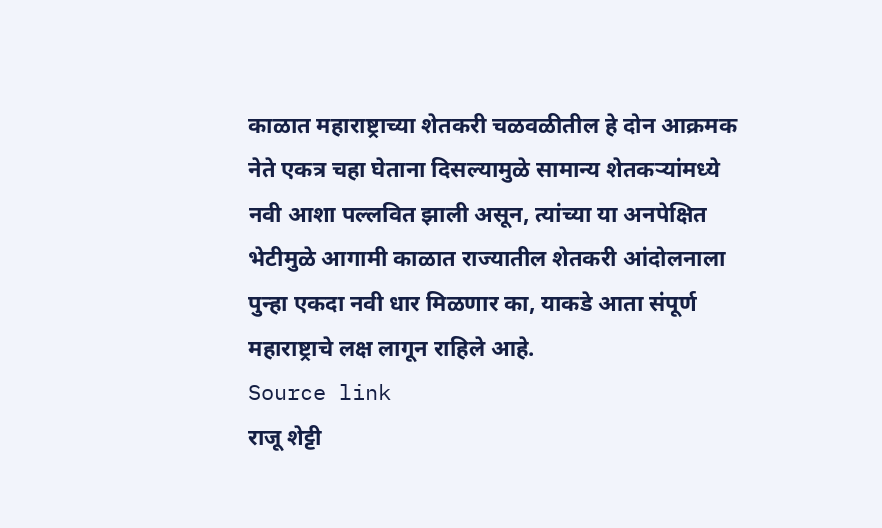काळात महाराष्ट्राच्या शेतकरी चळवळीतील हे दोन आक्रमक नेते एकत्र चहा घेताना दिसल्यामुळे सामान्य शेतकऱ्यांमध्ये नवी आशा पल्लवित झाली असून, त्यांच्या या अनपेक्षित भेटीमुळे आगामी काळात राज्यातील शेतकरी आंदोलनाला पुन्हा एकदा नवी धार मिळणार का, याकडे आता संपूर्ण महाराष्ट्राचे लक्ष लागून राहिले आहे.
Source link
राजू शेट्टी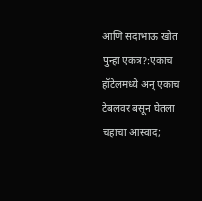आणि सदाभाऊ खोत पुन्हा एकत्र?:एकाच हॉटेलमध्ये अन् एकाच टेबलवर बसून घेतला चहाचा आस्वाद;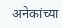अनेकांच्या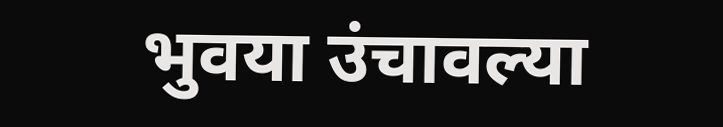भुवया उंचावल्या